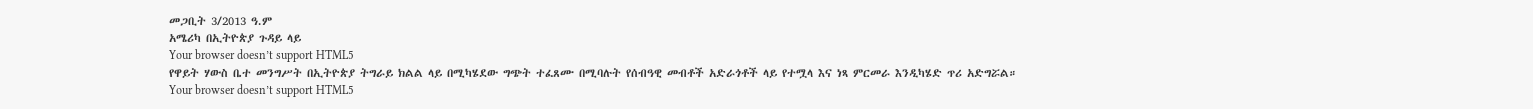መጋቢት 3/2013 ዓ.ም
አሜሪካ በኢትዮጵያ ጉዳይ ላይ
Your browser doesn’t support HTML5
የዋይት ሃውስ ቤተ መንግሥት በኢትዮጵያ ትግራይ ክልል ላይ በሚካሄደው ግጭት ተፈጸሙ በሚባሉት የሰብዓዊ መብቶች አድራጎቶች ላይ የተሟላ እና ነጻ ምርመራ እንዲካሄድ ጥሪ አድግሯል።
Your browser doesn’t support HTML5